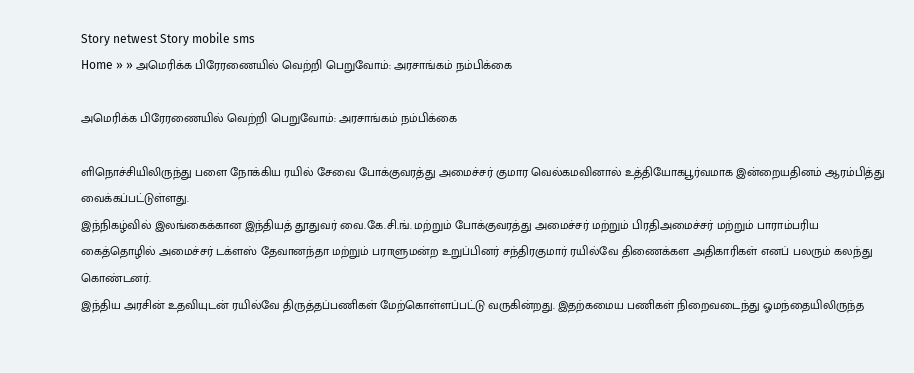Story netwest Story mobile sms
Home » » அமெரிக்க பிரேரணையில் வெற்றி பெறுவோம்: அரசாங்கம் நம்பிக்கை

அமெரிக்க பிரேரணையில் வெற்றி பெறுவோம்: அரசாங்கம் நம்பிக்கை

ளிநொச்சியிலிருந்து பளை நோக்கிய ரயில் சேவை போக்குவரத்து அமைச்சர் குமார வெல்கமவினால் உத்தியோகபூர்வமாக இன்றையதினம் ஆரம்பித்து வைக்கப்பட்டுள்ளது.
இந்நிகழ்வில் இலங்கைக்கான இந்தியத் தூதுவர் வை.கே.சி.ங். மற்றும் போக்குவரத்து அமைச்சர் மற்றும் பிரதிஅமைச்சர் மற்றும் பாராம்பரிய கைத்தொழில் அமைச்சர் டக்ளஸ் தேவானந்தா மற்றும் பராளுமன்ற உறுப்பினர் சந்திரகுமார் ரயில்வே திணைக்கள அதிகாரிகள் எனப் பலரும் கலந்து கொண்டனர்.
இந்திய அரசின் உதவியுடன் ரயில்வே திருத்தப்பணிகள் மேற்கொள்ளப்பட்டு வருகின்றது. இதற்கமைய பணிகள் நிறைவடைந்து ஓமந்தையிலிருந்த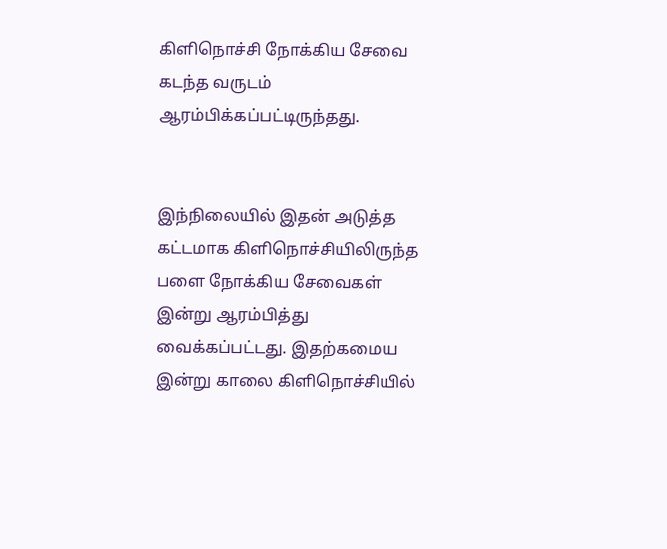கிளிநொச்சி நோக்கிய சேவை கடந்த வருடம் ஆரம்பிக்கப்பட்டிருந்தது.


இந்நிலையில் இதன் அடுத்த கட்டமாக கிளிநொச்சியிலிருந்த பளை நோக்கிய சேவைகள் இன்று ஆரம்பித்து வைக்கப்பட்டது. இதற்கமைய இன்று காலை கிளிநொச்சியில்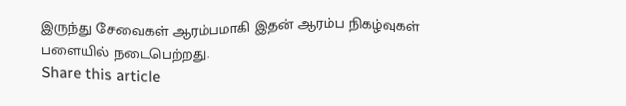இருந்து சேவைகள் ஆரம்பமாகி இதன் ஆரம்ப நிகழ்வுகள் பளையில் நடைபெற்றது.
Share this article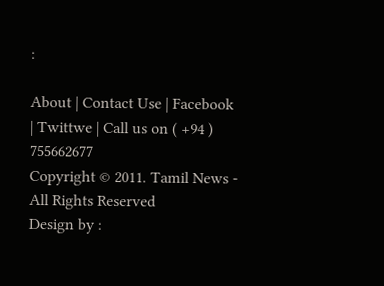:

About | Contact Use | Facebook | Twittwe | Call us on ( +94 ) 755662677
Copyright © 2011. Tamil News - All Rights Reserved
Design by :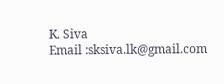K. Siva
Email :sksiva.lk@gmail.com